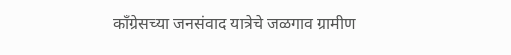काँग्रेसच्या जनसंवाद यात्रेचे जळगाव ग्रामीण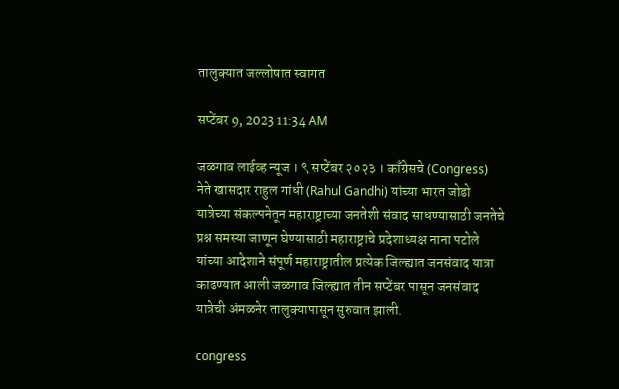तालुक्यात जल्लोषात स्वागत

सप्टेंबर 9, 2023 11:34 AM

जळगाव लाईव्ह न्यूज । ९ सप्टेंबर २०२३ । काँग्रेसचे (Congress) नेते खासदार राहुल गांधी (Rahul Gandhi) यांच्या भारत जोडो यात्रेच्या संकल्पनेतून महाराष्ट्राच्या जनतेशी संवाद साधण्यासाठी जनतेचे प्रश्न समस्या जाणून घेण्यासाठी महाराष्ट्राचे प्रदेशाध्यक्ष नाना पटोले यांच्या आदेशाने संपूर्ण महाराष्ट्रातील प्रत्येक जिल्ह्यात जनसंवाद यात्रा काढण्यात आली जळगाव जिल्ह्यात तीन सप्टेंबर पासून जनसंवाद यात्रेची अंमळनेर तालुक्यापासून सुरुवात झाली.

congress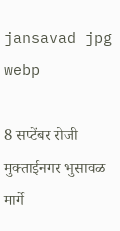jansavad jpg webp

8 सप्टेंबर रोजी मुक्ताईनगर भुसावळ मार्गे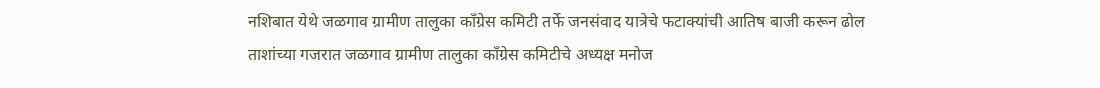नशिबात येथे जळगाव ग्रामीण तालुका काँग्रेस कमिटी तर्फे जनसंवाद यात्रेचे फटाक्यांची आतिष बाजी करून ढोल ताशांच्या गजरात जळगाव ग्रामीण तालुका काँग्रेस कमिटीचे अध्यक्ष मनोज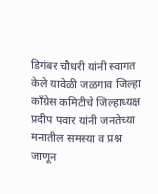डिगंबर चौधरी यांनी स्वागत केले यावेळी जळगाव जिल्हा काँग्रेस कमिटीचे जिल्हाध्यक्ष प्रदीप पवार यांनी जनतेच्या मनातील समस्या व प्रश्न जाणून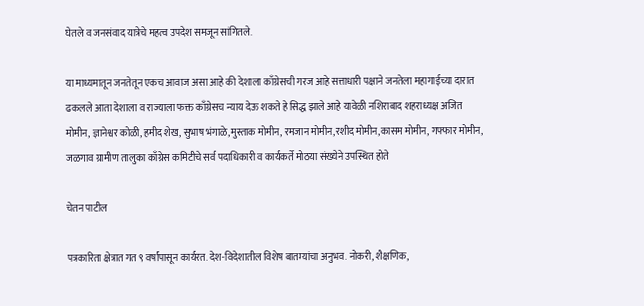घेतले व जनसंवाद यात्रेचे महत्व उपदेश समजून सांगितले.

या माध्यमातून जनतेतून एकच आवाज असा आहे की देशाला काँग्रेसची गरज आहे सत्ताधारी पक्षाने जनतेला महागाईच्या दारात ढकलले आता देशाला व राज्याला फक्त काँग्रेसच न्याय देऊ शकते हे सिद्ध झाले आहे यावेळी नशिराबाद शहराध्यक्ष अजित मोमीन, ज्ञानेश्वर कोळी, हमीद शेख, सुभाष भंगाळे,मुस्ताक मोमीन, रमजान मोमीन,रशीद मोमीन,कासम मोमीन, गफ्फार मोमीन, जळगाव ग्रामीण तालुका काँग्रेस कमिटीचे सर्व पदाधिकारी व कार्यकर्ते मोठया संख्येने उपस्थित होते

चेतन पाटील

पत्रकारिता क्षेत्रात गत ९ वर्षांपासून कार्यरत. देश-विदेशातील विशेष बातम्यांचा अनुभव. नोकरी, शैक्षणिक,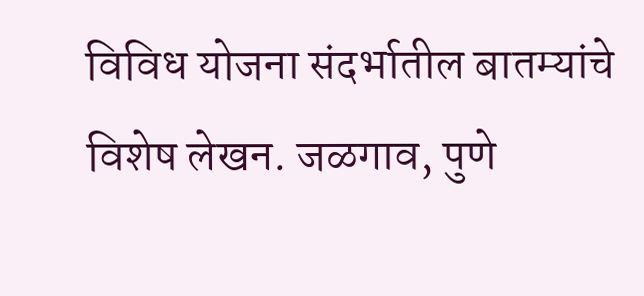विविध योजना संदर्भातील बातम्यांचे विशेष लेखन. जळगाव, पुणे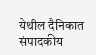येथील दैनिकात संपादकीय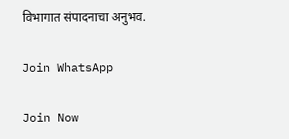विभागात संपादनाचा अनुभव.

Join WhatsApp

Join Now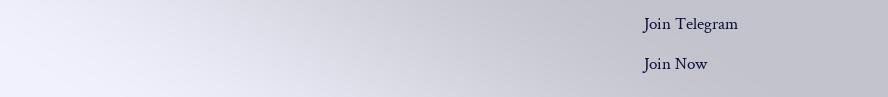Join Telegram

Join Now